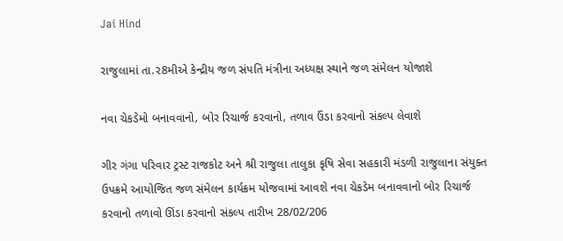Jai Hind

રાજુલામાં તા.ર8મીએ કેન્દ્રીય જળ સંપતિ મંત્રીના અધ્યક્ષ સ્થાને જળ સંમેલન યોજાશે

નવા ચેકડેમો બનાવવાનો, બોર રિચાર્જ કરવાનો, તળાવ ઉંડા કરવાનો સંકલ્પ લેવાશે

ગીર ગંગા પરિવાર ટ્રસ્ટ રાજકોટ અને શ્રી રાજુલા તાલુકા કૃષિ સેવા સહકારી મંડળી રાજુલાના સંયુક્ત ઉપક્રમે આયોજિત જળ સંમેલન કાર્યક્રમ યોજવામાં આવશે નવા ચેકડેમ બનાવવાનો બોર રિચાર્જ કરવાનો તળાવો ઊંડા કરવાનો સંકલ્પ તારીખ 28/02/206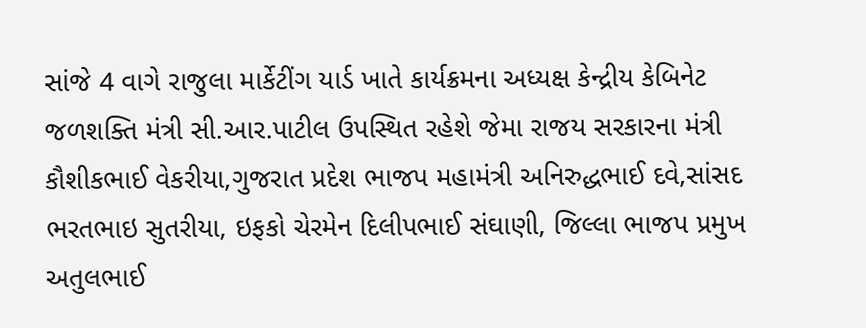સાંજે 4 વાગે રાજુલા માર્કેટીંગ યાર્ડ ખાતે કાર્યક્રમના અધ્યક્ષ કેન્દ્રીય કેબિનેટ જળશક્તિ મંત્રી સી.આર.પાટીલ ઉપસ્થિત રહેશે જેમા રાજય સરકારના મંત્રી કૌશીકભાઈ વેકરીયા,ગુજરાત પ્રદેશ ભાજપ મહામંત્રી અનિરુદ્ધભાઈ દવે,સાંસદ ભરતભાઇ સુતરીયા, ઇફકો ચેરમેન દિલીપભાઈ સંઘાણી, જિલ્લા ભાજપ પ્રમુખ અતુલભાઈ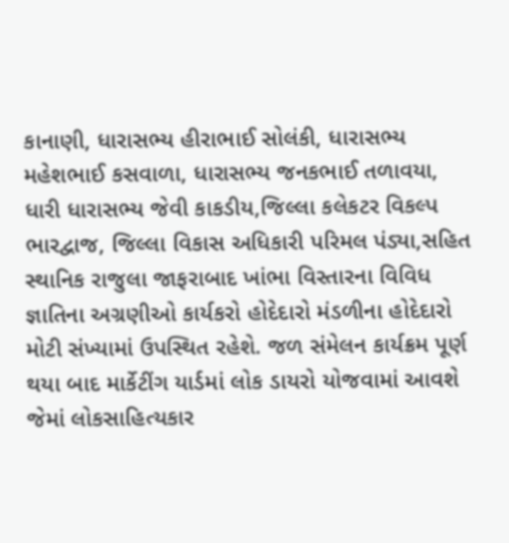કાનાણી, ધારાસભ્ય હીરાભાઈ સોલંકી, ધારાસભ્ય મહેશભાઈ કસવાળા, ધારાસભ્ય જનકભાઈ તળાવયા, ધારી ધારાસભ્ય જેવી કાકડીય,જિલ્લા કલેકટર વિકલ્પ ભારદ્વાજ, જિલ્લા વિકાસ અધિકારી પરિમલ પંડ્યા,સહિત સ્થાનિક રાજુલા જાફરાબાદ ખાંભા વિસ્તારના વિવિધ જ્ઞાતિના અગ્રણીઓ કાર્યકરો હોદેદારો મંડળીના હોદેદારો મોટી સંખ્યામાં ઉપસ્થિત રહેશે. જળ સંમેલન કાર્યક્રમ પૂર્ણ થયા બાદ માર્કેટીંગ યાર્ડમાં લોક ડાયરો યોજવામાં આવશે જેમાં લોકસાહિત્યકાર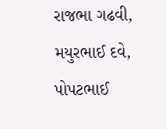રાજભા ગઢવી, મયુરભાઈ દવે, પોપટભાઈ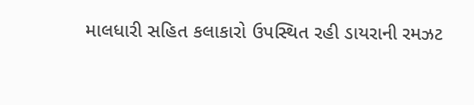માલધારી સહિત કલાકારો ઉપસ્થિત રહી ડાયરાની રમઝટ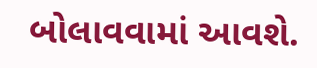બોલાવવામાં આવશે.